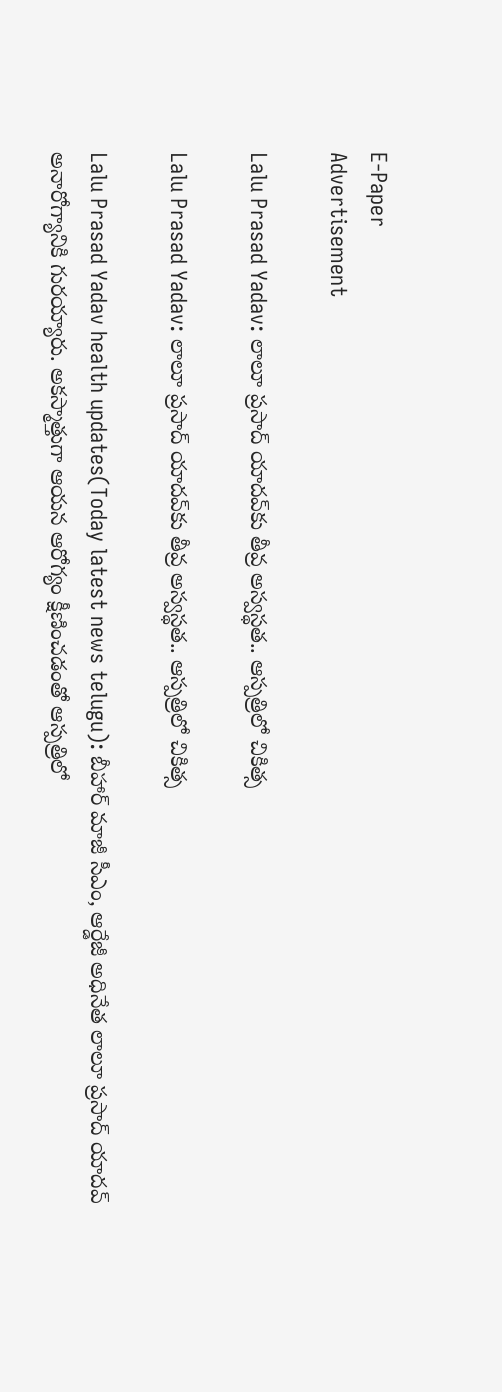E-Paper
Advertisement

Lalu Prasad Yadav: లాలూ ప్రసాద్ యాదవ్‌కు తీవ్ర అస్వస్థత.. ఆస్పత్రిలో చికిత్స

Lalu Prasad Yadav: లాలూ ప్రసాద్ యాదవ్‌కు తీవ్ర అస్వస్థత.. ఆస్పత్రిలో చికిత్స

Lalu Prasad Yadav health updates(Today latest news telugu): బీహార్ మాజీ సీఎం, ఆర్డేజీ అధినేత లాలూ ప్రసాద్ యాదవ్ అనారోగ్యానికి గురయ్యారు. అకస్మాత్తుగా ఆయన ఆరోగ్యం క్షీణించడంతో ఆస్పత్రిలో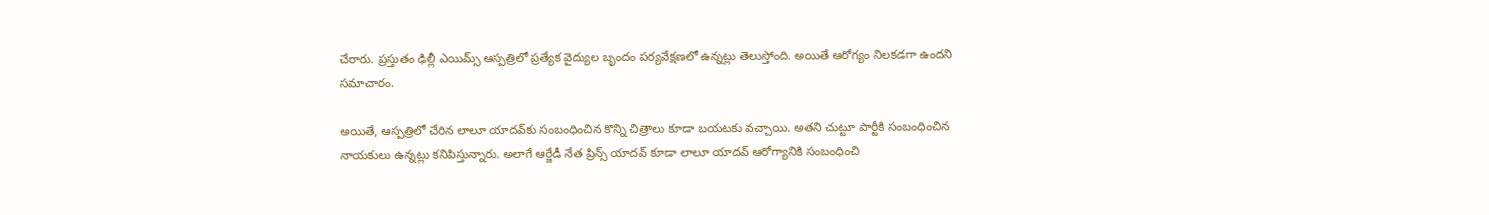చేరారు. ప్రస్తుతం ఢిల్లీ ఎయిమ్స్ ఆస్పత్రిలో ప్రత్యేక వైద్యుల బృందం పర్యవేక్షణలో ఉన్నట్లు తెలుస్తోంది. అయితే ఆరోగ్యం నిలకడగా ఉందని సమాచారం.

అయితే, ఆస్పత్రిలో చేరిన లాలూ యాదవ్‌కు సంబంధించిన కొన్ని చిత్రాలు కూడా బయటకు వచ్చాయి. అతని చుట్టూ పార్టీకి సంబంధించిన నాయకులు ఉన్నట్లు కనిపిస్తున్నారు. అలాగే ఆర్జేడీ నేత ప్రిన్స్ యాదవ్ కూడా లాలూ యాదవ్ ఆరోగ్యానికి సంబంధించి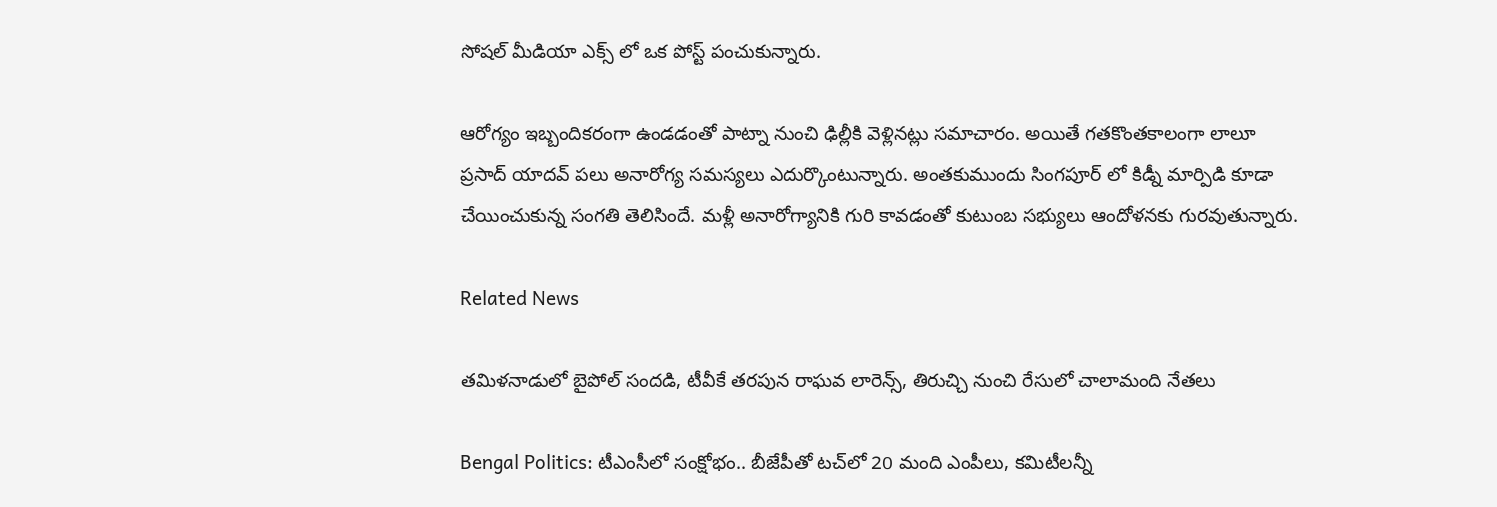సోషల్ మీడియా ఎక్స్ లో ఒక పోస్ట్ పంచుకున్నారు.

ఆరోగ్యం ఇబ్బందికరంగా ఉండడంతో పాట్నా నుంచి ఢిల్లీకి వెళ్లినట్లు సమాచారం. అయితే గతకొంతకాలంగా లాలూ ప్రసాద్ యాదవ్ పలు అనారోగ్య సమస్యలు ఎదుర్కొంటున్నారు. అంతకుముందు సింగపూర్ లో కిడ్నీ మార్పిడి కూడా చేయించుకున్న సంగతి తెలిసిందే. మళ్లీ అనారోగ్యానికి గురి కావడంతో కుటుంబ సభ్యులు ఆందోళనకు గురవుతున్నారు.

Related News

తమిళనాడులో బైపోల్ సందడి, టీవీకే తరపున రాఘవ లారెన్స్‌, తిరుచ్చి నుంచి రేసులో చాలామంది నేతలు

Bengal Politics: టీఎంసీలో సంక్షోభం.. బీజేపీతో టచ్‌లో 20 మంది ఎంపీలు, కమిటీలన్నీ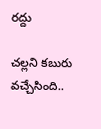రద్దు

చల్లని కబురు వచ్చేసింది..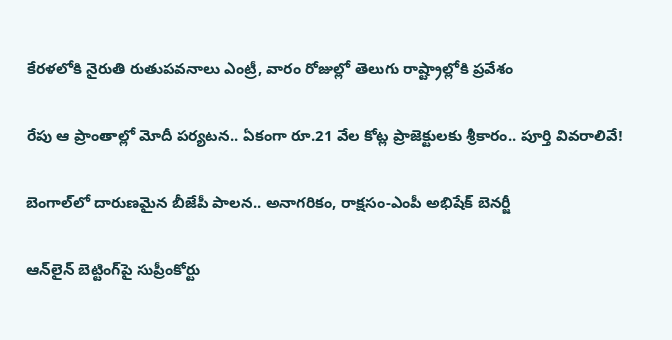కేరళలోకి నైరుతి రుతుపవనాలు ఎంట్రీ, వారం రోజుల్లో తెలుగు రాష్ట్రాల్లోకి ప్రవేశం

రేపు ఆ ప్రాంతాల్లో మోదీ పర్యటన.. ఏకంగా రూ.21 వేల కోట్ల ప్రాజెక్టులకు శ్రీకారం.. పూర్తి వివరాలివే!

బెంగాల్‌లో దారుణమైన బీజేపీ పాలన.. అనాగరికం, రాక్షసం-ఎంపీ అభిషేక్ బెనర్జీ

ఆన్‌లైన్ బెట్టింగ్‌పై సుప్రీంకోర్టు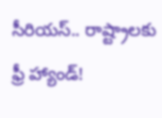సీరియస్.. రాష్ట్రాలకు ఫ్రీ హ్యాండ్!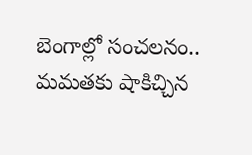బెంగాల్లో సంచలనం.. మమతకు షాకిచ్చిన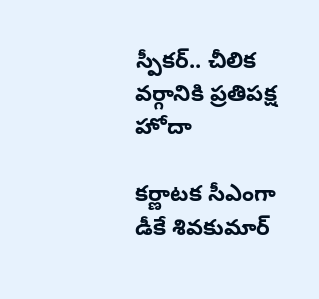స్పీకర్.. చీలిక వర్గానికి ప్రతిపక్ష హోదా

కర్ణాటక సీఎంగా డీకే శివకుమార్‌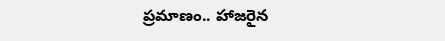ప్రమాణం.. హాజరైన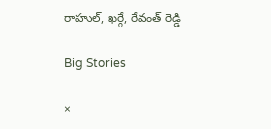రాహుల్, ఖర్గే, రేవంత్ రెడ్డి

Big Stories

×